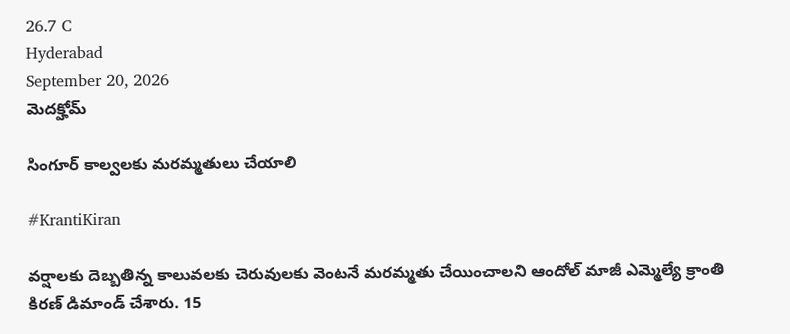26.7 C
Hyderabad
September 20, 2026
మెదక్హోమ్

సింగూర్ కాల్వలకు మరమ్మతులు చేయాలి

#KrantiKiran

వర్షాలకు దెబ్బతిన్న కాలువలకు చెరువులకు వెంటనే మరమ్మతు చేయించాలని ఆందోల్ మాజీ ఎమ్మెల్యే క్రాంతి కిరణ్ డిమాండ్ చేశారు. 15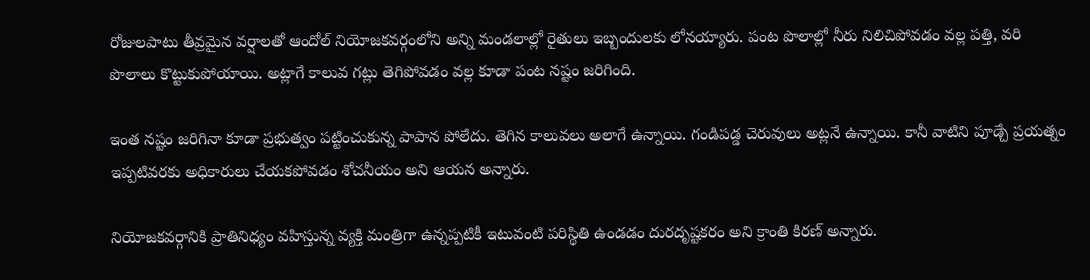రోజులపాటు తీవ్రమైన వర్షాలతో ఆందోల్ నియోజకవర్గంలోని అన్ని మండలాల్లో రైతులు ఇబ్బందులకు లోనయ్యారు. పంట పొలాల్లో నీరు నిలిచిపోవడం వల్ల పత్తి, వరి పొలాలు కొట్టుకుపోయాయి. అట్లాగే కాలువ గట్లు తెగిపోవడం వల్ల కూడా పంట నష్టం జరిగింది.

ఇంత నష్టం జరిగినా కూడా ప్రభుత్వం పట్టించుకున్న పాపాన పోలేదు. తెగిన కాలువలు అలాగే ఉన్నాయి. గండిపడ్డ చెరువులు అట్లనే ఉన్నాయి. కానీ వాటిని పూడ్చే ప్రయత్నం ఇప్పటివరకు అధికారులు చేయకపోవడం శోచనీయం అని ఆయన అన్నారు.

నియోజకవర్గానికి ప్రాతినిధ్యం వహిస్తున్న వ్యక్తి మంత్రిగా ఉన్నప్పటికీ ఇటువంటి పరిస్థితి ఉండడం దురదృష్టకరం అని క్రాంతి కిరణ్ అన్నారు.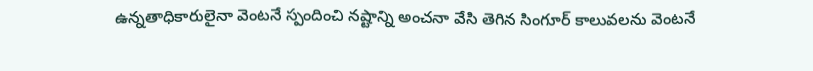ఉన్నతాధికారులైనా వెంటనే స్పందించి నష్టాన్ని అంచనా వేసి తెగిన సింగూర్ కాలువలను వెంటనే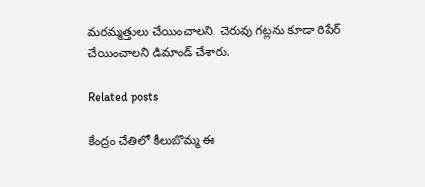మరమ్మత్తులు చేయించాలని  చెరువు గట్లను కూడా రిపేర్ చేయించాలని డిమాండ్ చేశారు.

Related posts

కేంద్రం చేతిలో కీలుబొమ్మ ఈ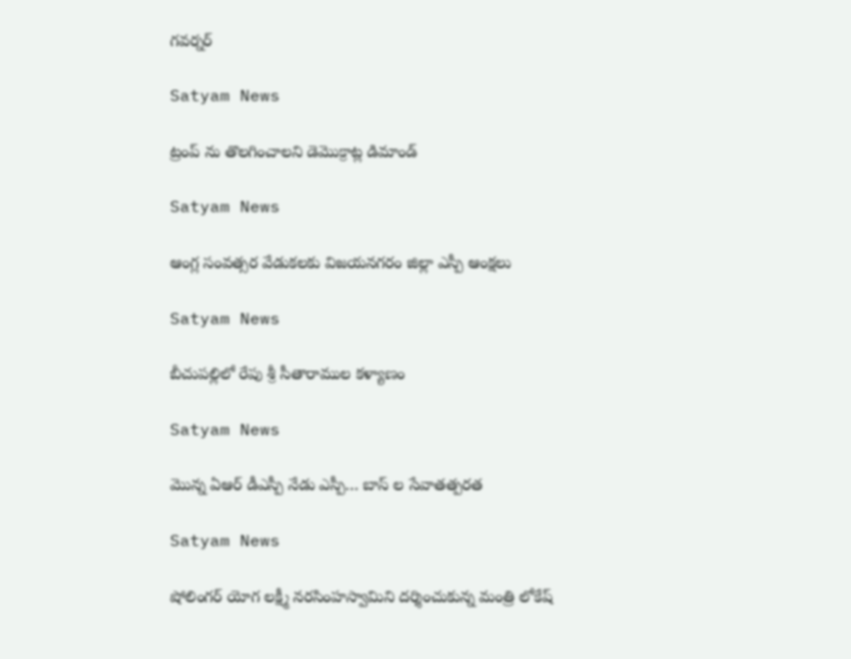గవర్నర్

Satyam News

ట్రంప్ ను తొలగించాలని డెమొక్రాట్ల డిమాండ్

Satyam News

ఆంగ్ల‌ సంవత్సర వేడుకలకు విజ‌య‌న‌గ‌రం జిల్లా ఎస్పీ ఆంక్ష‌లు

Satyam News

బీచుపల్లిలో రేపు శ్రీ సీతారాముల కళ్యాణం

Satyam News

మొన్న ఏఆర్ డీఎస్పీ నేడు ఎస్పీ… బాస్ ల సేవాతత్పరత

Satyam News

షోలింగర్ యోగ లక్ష్మీ నరసింహస్వామిని దర్శించుకున్న మంత్రి లోకేష్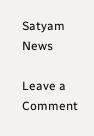Satyam News

Leave a Comment